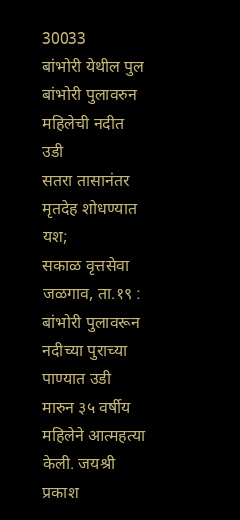30033
बांभोरी येथील पुल
बांभोरी पुलावरुन महिलेची नदीत उडी
सतरा तासानंतर मृतदेह शोधण्यात यश;
सकाळ वृत्तसेवा
जळगाव, ता.१९ : बांभोरी पुलावरून नदीच्या पुराच्या पाण्यात उडी मारुन ३५ वर्षीय महिलेने आत्महत्या केली. जयश्री प्रकाश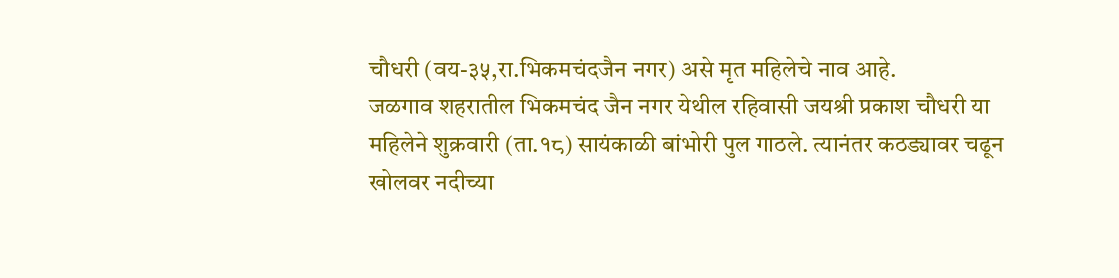चौधरी (वय-३५,रा.भिकमचंदजैन नगर) असे मृत महिलेचे नाव आहे.
जळगाव शहरातील भिकमचंद जैन नगर येथील रहिवासी जयश्री प्रकाश चौधरी या महिलेने शुक्रवारी (ता.१८) सायंकाळी बांभोरी पुल गाठले. त्यानंतर कठड्यावर चढून खोलवर नदीच्या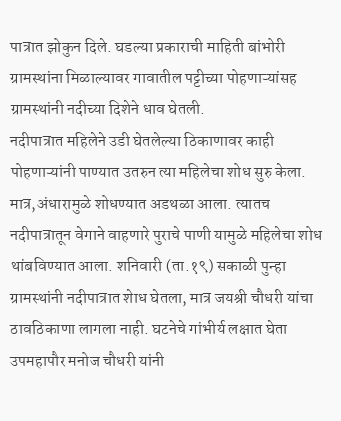पात्रात झोकुन दिले. घडल्या प्रकाराची माहिती बांभोरी ग्रामस्थांना मिळाल्यावर गावातील पट्टीच्या पोहणाऱ्यांसह ग्रामस्थांनी नदीच्या दिशेने धाव घेतली.
नदीपात्रात महिलेने उडी घेतलेल्या ठिकाणावर काही पोहणाऱ्यांनी पाण्यात उतरुन त्या महिलेचा शोध सुरु केला. मात्र,अंधारामुळे शोधण्यात अडथळा आला. त्यातच नदीपात्रातून वेगाने वाहणारे पुराचे पाणी यामुळे महिलेचा शोध थांबविण्यात आला. शनिवारी (ता.१९) सकाळी पुन्हा ग्रामस्थांनी नदीपात्रात शेाध घेतला, मात्र जयश्री चौधरी यांचा ठावठिकाणा लागला नाही. घटनेचे गांभीर्य लक्षात घेता उपमहापौर मनोज चौधरी यांनी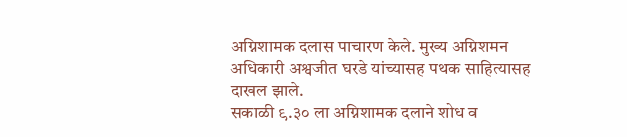अग्निशामक दलास पाचारण केले. मुख्य अग्निशमन अधिकारी अश्वजीत घरडे यांच्यासह पथक साहित्यासह दाखल झाले.
सकाळी ९.३० ला अग्निशामक दलाने शोध व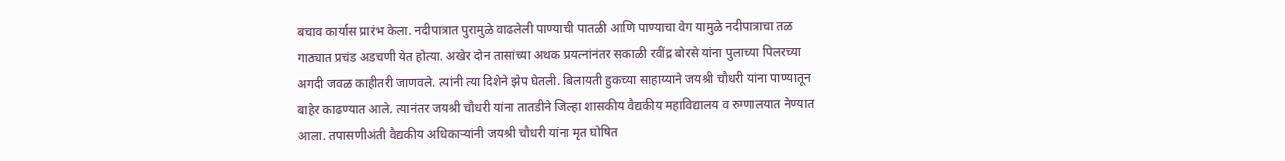बचाव कार्यास प्रारंभ केला. नदीपात्रात पुरामुळे वाढलेली पाण्याची पातळी आणि पाण्याचा वेग यामुळे नदीपात्राचा तळ गाठ्यात प्रचंड अडचणी येत होत्या. अखेर दोन तासांच्या अथक प्रयत्नांनंतर सकाळी रवींद्र बोरसे यांना पुलाच्या पिलरच्या अगदी जवळ काहीतरी जाणवले. त्यांनी त्या दिशेने झेप घेतली. बिलायती हुकच्या साहाय्याने जयश्री चौधरी यांना पाण्यातून बाहेर काढण्यात आले. त्यानंतर जयश्री चौधरी यांना तातडीने जिल्हा शासकीय वैद्यकीय महाविद्यालय व रुग्णालयात नेण्यात आला. तपासणीअंती वैद्यकीय अधिकाऱ्यांनी जयश्री चौधरी यांना मृत घोषित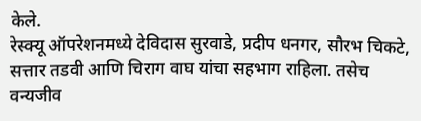केले.
रेस्क्यू ऑपरेशनमध्ये देविदास सुरवाडे, प्रदीप धनगर, सौरभ चिकटे, सत्तार तडवी आणि चिराग वाघ यांचा सहभाग राहिला. तसेच वन्यजीव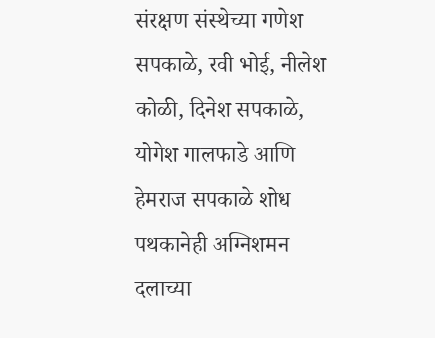संरक्षण संस्थेच्या गणेश सपकाळे, रवी भोई, नीलेश कोळी, दिनेश सपकाळे, योगेश गालफाडे आणि हेमराज सपकाळे शोध पथकानेही अग्निशमन दलाच्या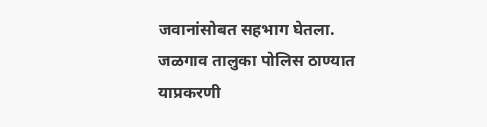जवानांसोबत सहभाग घेतला. जळगाव तालुका पोलिस ठाण्यात याप्रकरणी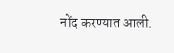नोंद करण्यात आली.